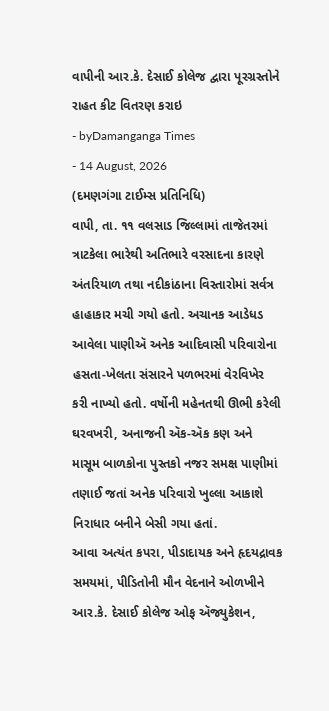વાપીની આર.કે. દેસાઈ કોલેજ દ્વારા પૂરગ્રસ્તોને રાહત કીટ વિતરણ કરાઇ
- byDamanganga Times
- 14 August, 2026
(દમણગંગા ટાઈમ્સ પ્રતિનિધિ)
વાપી, તા. ૧૧ વલસાડ જિલ્લામાં તાજેતરમાં ત્રાટકેલા ભારેથી અતિભારે વરસાદના કારણે અંતરિયાળ તથા નદીકાંઠાના વિસ્તારોમાં સર્વત્ર હાહાકાર મચી ગયો હતો. અચાનક આડેધડ આવેલા પાણીઍ અનેક આદિવાસી પરિવારોના હસતા-ખેલતા સંસારને પળભરમાં વેરવિખેર કરી નાખ્યો હતો. વર્ષોની મહેનતથી ઊભી કરેલી ઘરવખરી, અનાજની ઍક-ઍક કણ અને માસૂમ બાળકોના પુસ્તકો નજર સમક્ષ પાણીમાં તણાઈ જતાં અનેક પરિવારો ખુલ્લા આકાશે નિરાધાર બનીને બેસી ગયા હતાં.
આવા અત્યંત કપરા, પીડાદાયક અને હૃદયદ્રાવક સમયમાં, પીડિતોની મૌન વેદનાને ઓળખીને આર.કે. દેસાઈ કોલેજ ઓફ ઍજ્યુકેશન,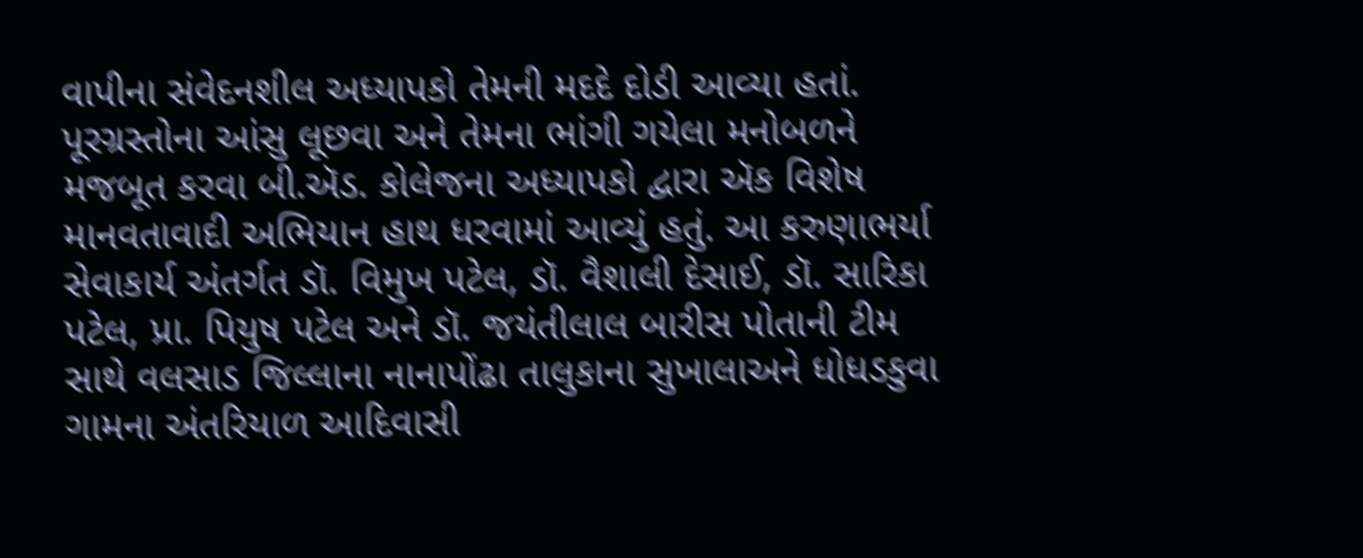વાપીના સંવેદનશીલ અધ્યાપકો તેમની મદદે દોડી આવ્યા હતાં. પૂરગ્રસ્તોના આંસુ લૂછવા અને તેમના ભાંગી ગયેલા મનોબળને મજબૂત કરવા બી.ઍડ. કોલેજના અધ્યાપકો દ્વારા ઍક વિશેષ માનવતાવાદી અભિયાન હાથ ધરવામાં આવ્યું હતું. આ કરુણાભર્યા સેવાકાર્ય અંતર્ગત ડૉ. વિમુખ પટેલ, ડૉ. વૈશાલી દેસાઈ, ડૉ. સારિકા પટેલ, પ્રા. પિયુષ પટેલ અને ડૉ. જયંતીલાલ બારીસ પોતાની ટીમ સાથે વલસાડ જિલ્લાના નાનાપોંઢા તાલુકાના સુખાલાઅને ધોધડકુવા ગામના અંતરિયાળ આદિવાસી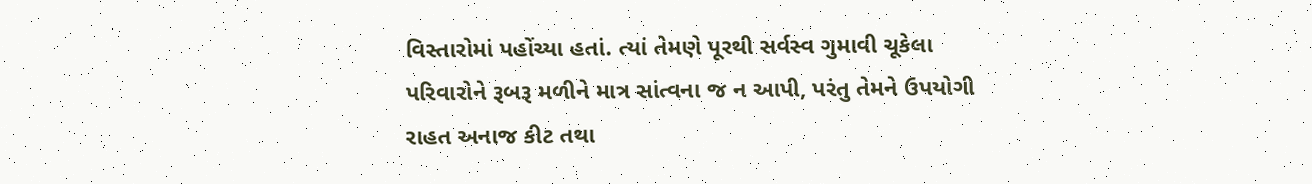વિસ્તારોમાં પહોંચ્યા હતાં. ત્યાં તેમણે પૂરથી સર્વસ્વ ગુમાવી ચૂકેલા પરિવારોને રૂબરૂ મળીને માત્ર સાંત્વના જ ન આપી, પરંતુ તેમને ઉપયોગી રાહત અનાજ કીટ તથા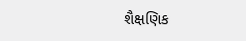શૈક્ષણિક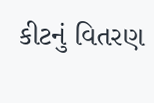કીટનું વિતરણ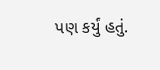પણ કર્યું હતું.